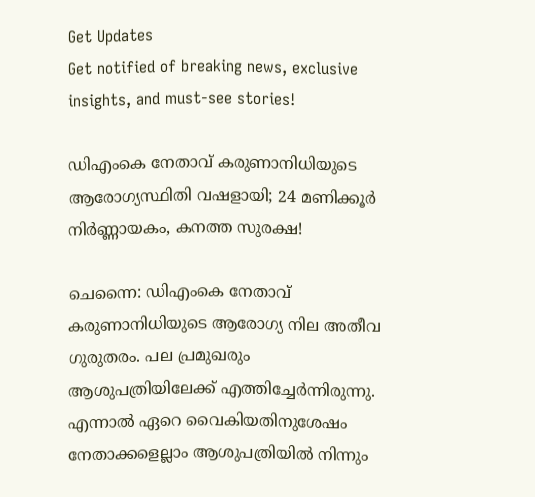Get Updates
Get notified of breaking news, exclusive insights, and must-see stories!

ഡിഎംകെ നേതാവ് കരുണാനിധിയുടെ ആരോഗ്യസ്ഥിതി വഷളായി; 24 മണിക്കൂർ നിർണ്ണായകം, കനത്ത സുരക്ഷ!

ചെന്നൈ: ഡിഎംകെ നേതാവ് കരുണാനിധിയുടെ ആരോഗ്യ നില അതീവ ഗുരുതരം. പല പ്രമുഖരും ആശുപത്രിയിലേക്ക് എത്തിച്ചേർന്നിരുന്നു. എന്നാൽ ഏറെ വൈകിയതിനുശേഷം നേതാക്കളെല്ലാം ആശുപത്രിയിൽ നിന്നും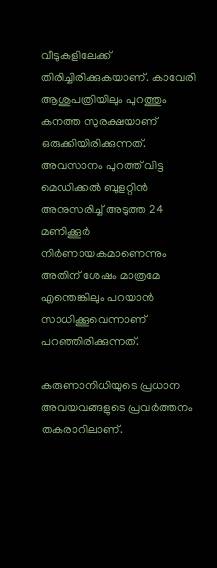വീടുകളിലേക്ക് തിരിച്ചിരിക്കുകയാണ്. കാവേരി ആശുപത്രിയിലും പുറത്തും കനത്ത സുരക്ഷയാണ് ഒരുക്കിയിരിക്കുന്നത്. അവസാനം പുറത്ത് വിട്ട മെഡിക്കൽ ബുളറ്റിൻ അനുസരിച്ച് അടുത്ത 24 മണിക്കൂര്‍ നിര്‍ണായകമാണെന്നും അതിന് ശേഷം മാത്രമേ എന്തെങ്കിലും പറയാന്‍ സാധിക്കൂവെന്നാണ് പറഞ്ഞിരിക്കുന്നത്.

കരുണാനിധിയുടെ പ്രധാന അവയവങ്ങളുടെ പ്രവര്‍ത്തനം തകരാറിലാണ്.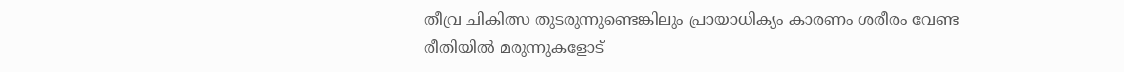തീവ്ര ചികിത്സ തുടരുന്നുണ്ടെങ്കിലും പ്രായാധിക്യം കാരണം ശരീരം വേണ്ട രീതിയില്‍ മരുന്നുകളോട്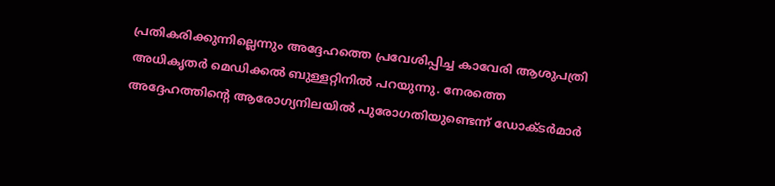പ്രതികരിക്കുന്നില്ലെന്നും അദ്ദേഹത്തെ പ്രവേശിപ്പിച്ച കാവേരി ആശുപത്രി അധികൃതര്‍ മെഡിക്കല്‍ ബുള്ളറ്റിനിൽ പറയുന്നു. നേരത്തെ അദ്ദേഹത്തിന്റെ ആരോഗ്യനിലയില്‍ പുരോഗതിയുണ്ടെന്ന് ഡോക്ടര്‍മാര്‍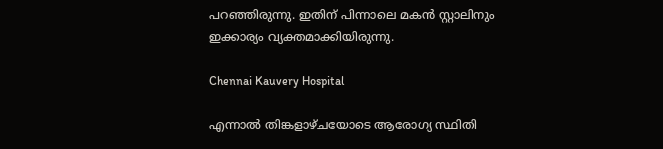പറഞ്ഞിരുന്നു. ഇതിന് പിന്നാലെ മകന്‍ സ്റ്റാലിനും ഇക്കാര്യം വ്യക്തമാക്കിയിരുന്നു.

Chennai Kauvery Hospital

എന്നാൽ തിങ്കളാഴ്ചയോടെ ആരോഗ്യ സ്ഥിതി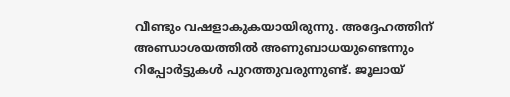വീണ്ടും വഷളാകുകയായിരുന്നു. അദ്ദേഹത്തിന് അണ്ഡാശയത്തില്‍ അണുബാധയുണ്ടെന്നും റിപ്പോർട്ടുകൾ പുറത്തുവരുന്നുണ്ട്. ജൂലായ്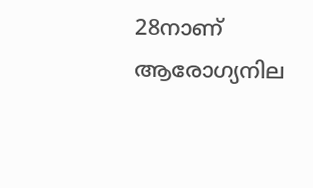28നാണ് ആരോഗ്യനില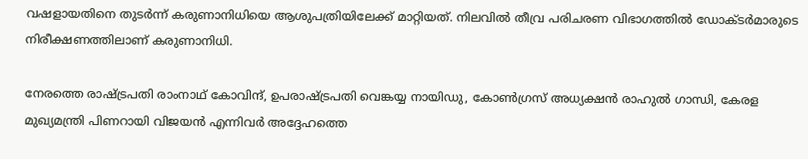വഷളായതിനെ തുടര്‍ന്ന് കരുണാനിധിയെ ആശുപത്രിയിലേക്ക് മാറ്റിയത്. നിലവില്‍ തീവ്ര പരിചരണ വിഭാഗത്തില്‍ ഡോക്ടര്‍മാരുടെ നിരീക്ഷണത്തിലാണ് കരുണാനിധി.

നേരത്തെ രാഷ്ട്രപതി രാംനാഥ് കോവിന്ദ്, ഉപരാഷ്ട്രപതി വെങ്കയ്യ നായിഡു, കോണ്‍ഗ്രസ് അധ്യക്ഷന്‍ രാഹുല്‍ ഗാന്ധി, കേരള മുഖ്യമന്ത്രി പിണറായി വിജയന്‍ എന്നിവര്‍ അദ്ദേഹത്തെ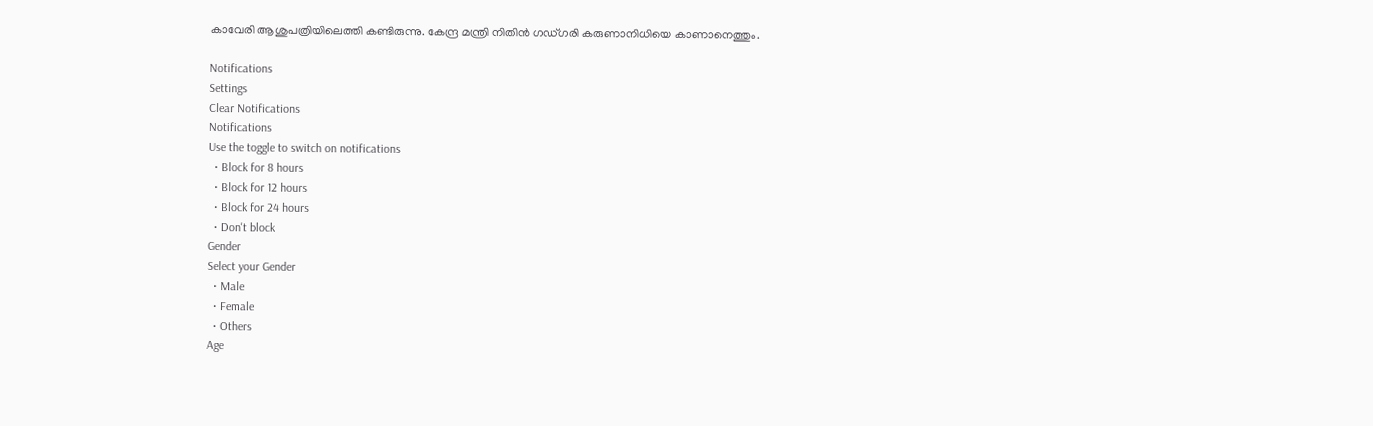കാവേരി ആശുപത്രിയിലെത്തി കണ്ടിരുന്നു. കേന്ദ്ര മന്ത്രി നിതിൻ ഗഡ്ഗരി കരുണാനിധിയെ കാണാനെത്തും.

Notifications
Settings
Clear Notifications
Notifications
Use the toggle to switch on notifications
  • Block for 8 hours
  • Block for 12 hours
  • Block for 24 hours
  • Don't block
Gender
Select your Gender
  • Male
  • Female
  • Others
Age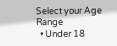Select your Age Range
  • Under 18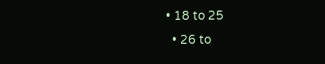• 18 to 25
  • 26 to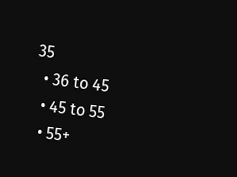35
  • 36 to 45
  • 45 to 55
  • 55+